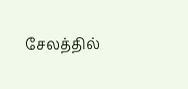சேலத்தில்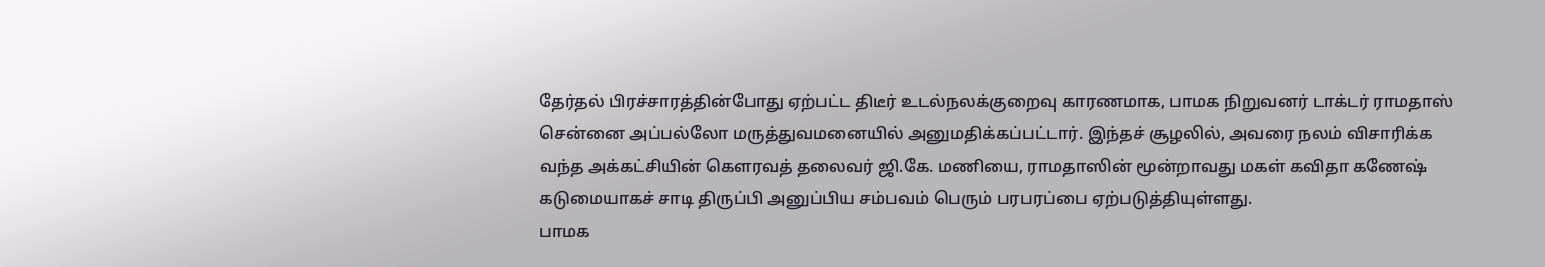தேர்தல் பிரச்சாரத்தின்போது ஏற்பட்ட திடீர் உடல்நலக்குறைவு காரணமாக, பாமக நிறுவனர் டாக்டர் ராமதாஸ் சென்னை அப்பல்லோ மருத்துவமனையில் அனுமதிக்கப்பட்டார். இந்தச் சூழலில், அவரை நலம் விசாரிக்க வந்த அக்கட்சியின் கௌரவத் தலைவர் ஜி.கே. மணியை, ராமதாஸின் மூன்றாவது மகள் கவிதா கணேஷ் கடுமையாகச் சாடி திருப்பி அனுப்பிய சம்பவம் பெரும் பரபரப்பை ஏற்படுத்தியுள்ளது.
பாமக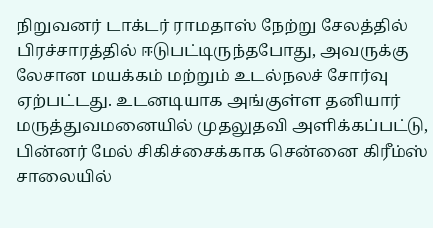நிறுவனர் டாக்டர் ராமதாஸ் நேற்று சேலத்தில் பிரச்சாரத்தில் ஈடுபட்டிருந்தபோது, அவருக்கு லேசான மயக்கம் மற்றும் உடல்நலச் சோர்வு ஏற்பட்டது. உடனடியாக அங்குள்ள தனியார் மருத்துவமனையில் முதலுதவி அளிக்கப்பட்டு, பின்னர் மேல் சிகிச்சைக்காக சென்னை கிரீம்ஸ் சாலையில்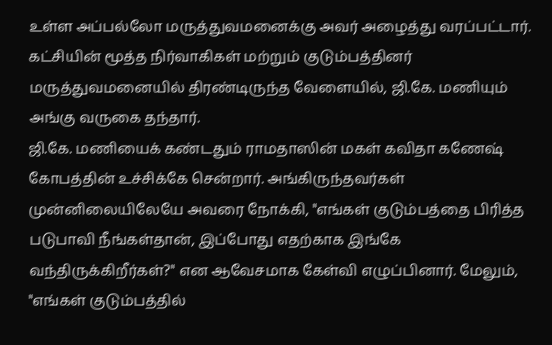உள்ள அப்பல்லோ மருத்துவமனைக்கு அவர் அழைத்து வரப்பட்டார். கட்சியின் மூத்த நிர்வாகிகள் மற்றும் குடும்பத்தினர் மருத்துவமனையில் திரண்டிருந்த வேளையில், ஜி.கே. மணியும் அங்கு வருகை தந்தார்.
ஜி.கே. மணியைக் கண்டதும் ராமதாஸின் மகள் கவிதா கணேஷ் கோபத்தின் உச்சிக்கே சென்றார். அங்கிருந்தவர்கள் முன்னிலையிலேயே அவரை நோக்கி, "எங்கள் குடும்பத்தை பிரித்த படுபாவி நீங்கள்தான், இப்போது எதற்காக இங்கே வந்திருக்கிறீர்கள்?" என ஆவேசமாக கேள்வி எழுப்பினார். மேலும், "எங்கள் குடும்பத்தில்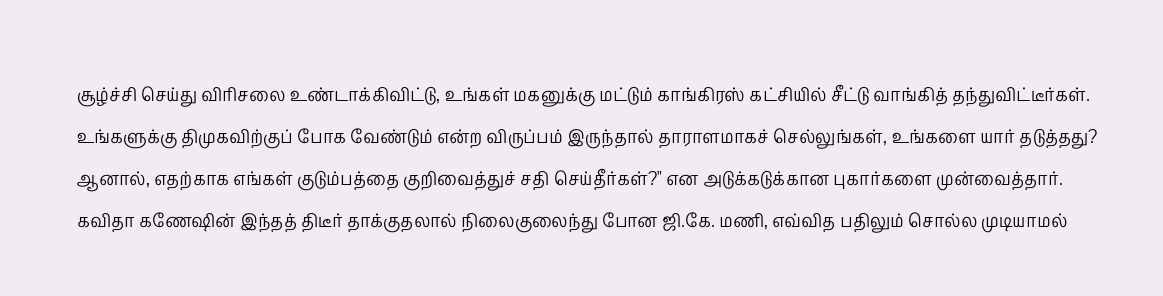சூழ்ச்சி செய்து விரிசலை உண்டாக்கிவிட்டு, உங்கள் மகனுக்கு மட்டும் காங்கிரஸ் கட்சியில் சீட்டு வாங்கித் தந்துவிட்டீர்கள். உங்களுக்கு திமுகவிற்குப் போக வேண்டும் என்ற விருப்பம் இருந்தால் தாராளமாகச் செல்லுங்கள், உங்களை யார் தடுத்தது? ஆனால், எதற்காக எங்கள் குடும்பத்தை குறிவைத்துச் சதி செய்தீர்கள்?" என அடுக்கடுக்கான புகார்களை முன்வைத்தார்.
கவிதா கணேஷின் இந்தத் திடீர் தாக்குதலால் நிலைகுலைந்து போன ஜி.கே. மணி, எவ்வித பதிலும் சொல்ல முடியாமல்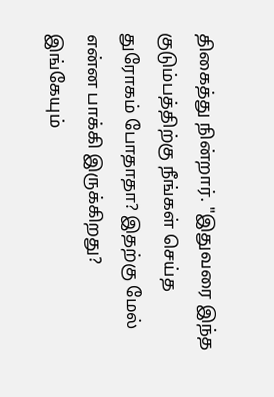திகைத்து நின்றார். "இதுவரை இந்த குடும்பத்திற்கு நீங்கள் செய்த துரோகம் போதாதா? இதற்கு மேல் என்ன பாக்கி இருக்கிறது? இங்கேயும்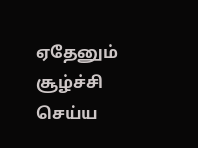ஏதேனும் சூழ்ச்சி செய்ய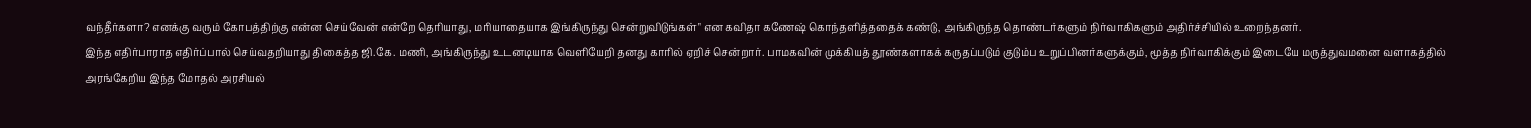வந்தீர்களா? எனக்கு வரும் கோபத்திற்கு என்ன செய்வேன் என்றே தெரியாது, மரியாதையாக இங்கிருந்து சென்றுவிடுங்கள்" என கவிதா கணேஷ் கொந்தளித்ததைக் கண்டு, அங்கிருந்த தொண்டர்களும் நிர்வாகிகளும் அதிர்ச்சியில் உறைந்தனர்.
இந்த எதிர்பாராத எதிர்ப்பால் செய்வதறியாது திகைத்த ஜி.கே. மணி, அங்கிருந்து உடனடியாக வெளியேறி தனது காரில் ஏறிச் சென்றார். பாமகவின் முக்கியத் தூண்களாகக் கருதப்படும் குடும்ப உறுப்பினர்களுக்கும், மூத்த நிர்வாகிக்கும் இடையே மருத்துவமனை வளாகத்தில் அரங்கேறிய இந்த மோதல் அரசியல்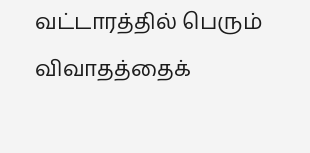வட்டாரத்தில் பெரும் விவாதத்தைக்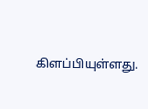கிளப்பியுள்ளது.